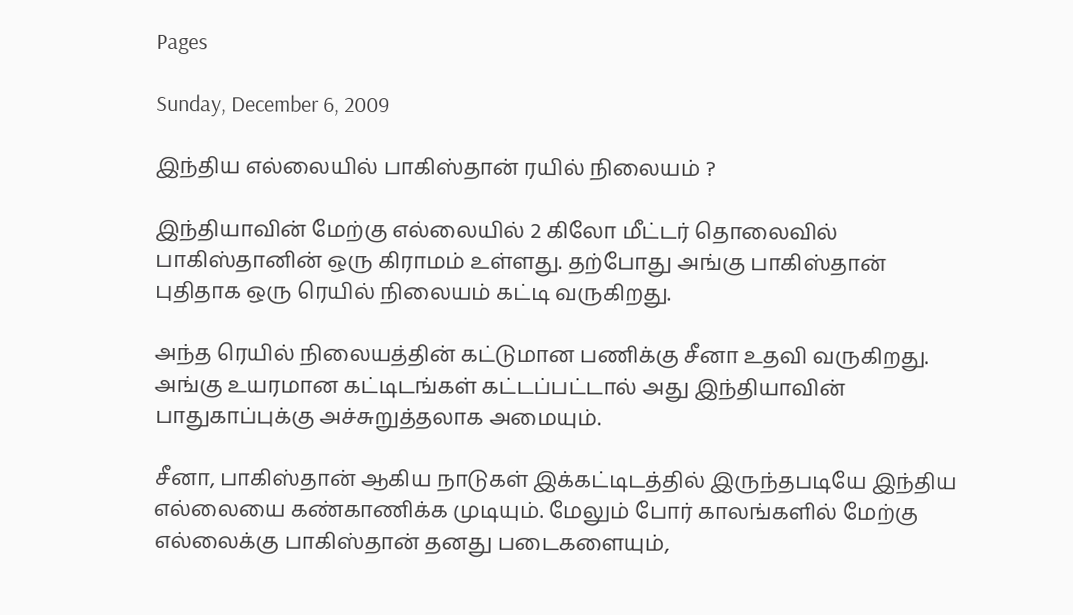Pages

Sunday, December 6, 2009

இந்திய எல்லையில் பாகிஸ்தான் ரயில் நிலையம் ?

இந்தியாவின் மேற்கு எல்லையில் 2 கிலோ மீட்டர் தொலைவில் பாகிஸ்தானின் ஒரு கிராமம் உள்ளது. தற்போது அங்கு பாகிஸ்தான் புதிதாக ஒரு ரெயில் நிலையம் கட்டி வருகிறது.

அந்த ரெயில் நிலையத்தின் கட்டுமான பணிக்கு சீனா உதவி வருகிறது. அங்கு உயரமான கட்டிடங்கள் கட்டப்பட்டால் அது இந்தியாவின் பாதுகாப்புக்கு அச்சுறுத்தலாக அமையும்.

சீனா, பாகிஸ்தான் ஆகிய நாடுகள் இக்கட்டிடத்தில் இருந்தபடியே இந்திய எல்லையை கண்காணிக்க முடியும். மேலும் போர் காலங்களில் மேற்கு எல்லைக்கு பாகிஸ்தான் தனது படைகளையும்,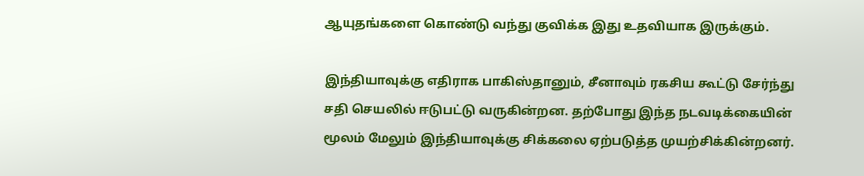ஆயுதங்களை கொண்டு வந்து குவிக்க இது உதவியாக இருக்கும்.

இந்தியாவுக்கு எதிராக பாகிஸ்தானும், சீனாவும் ரகசிய கூட்டு சேர்ந்து சதி செயலில் ஈடுபட்டு வருகின்றன. தற்போது இந்த நடவடிக்கையின் மூலம் மேலும் இந்தியாவுக்கு சிக்கலை ஏற்படுத்த முயற்சிக்கின்றனர்.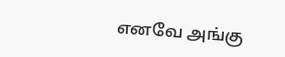எனவே அங்கு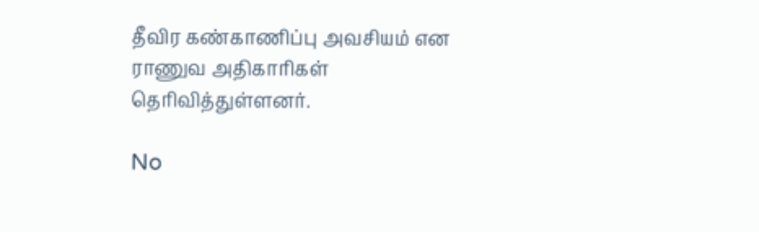தீவிர கண்காணிப்பு அவசியம் என ராணுவ அதிகாரிகள் தெரிவித்துள்ளனர்.

No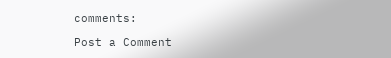comments:

Post a Comment